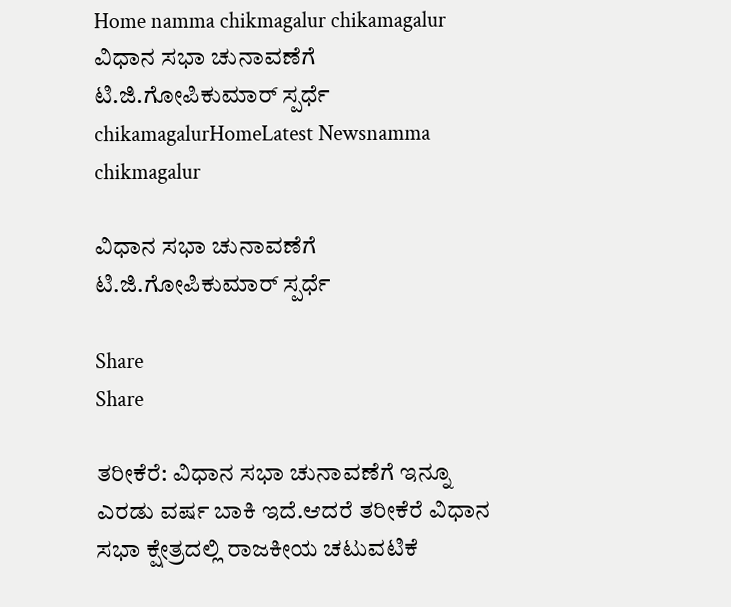Home namma chikmagalur chikamagalur ವಿಧಾನ ಸಭಾ ಚುನಾವಣೆಗೆ ಟಿ.ಜಿ.ಗೋಪಿಕುಮಾರ್ ಸ್ಪರ್ಧೆ
chikamagalurHomeLatest Newsnamma chikmagalur

ವಿಧಾನ ಸಭಾ ಚುನಾವಣೆಗೆ ಟಿ.ಜಿ.ಗೋಪಿಕುಮಾರ್ ಸ್ಪರ್ಧೆ

Share
Share

ತರೀಕೆರೆ: ವಿಧಾನ ಸಭಾ ಚುನಾವಣೆಗೆ ಇನ್ನೂ ಎರಡು ವರ್ಷ ಬಾಕಿ ಇದೆ.ಆದರೆ ತರೀಕೆರೆ ವಿಧಾನ ಸಭಾ ಕ್ಷೇತ್ರದಲ್ಲಿ ರಾಜಕೀಯ ಚಟುವಟಿಕೆ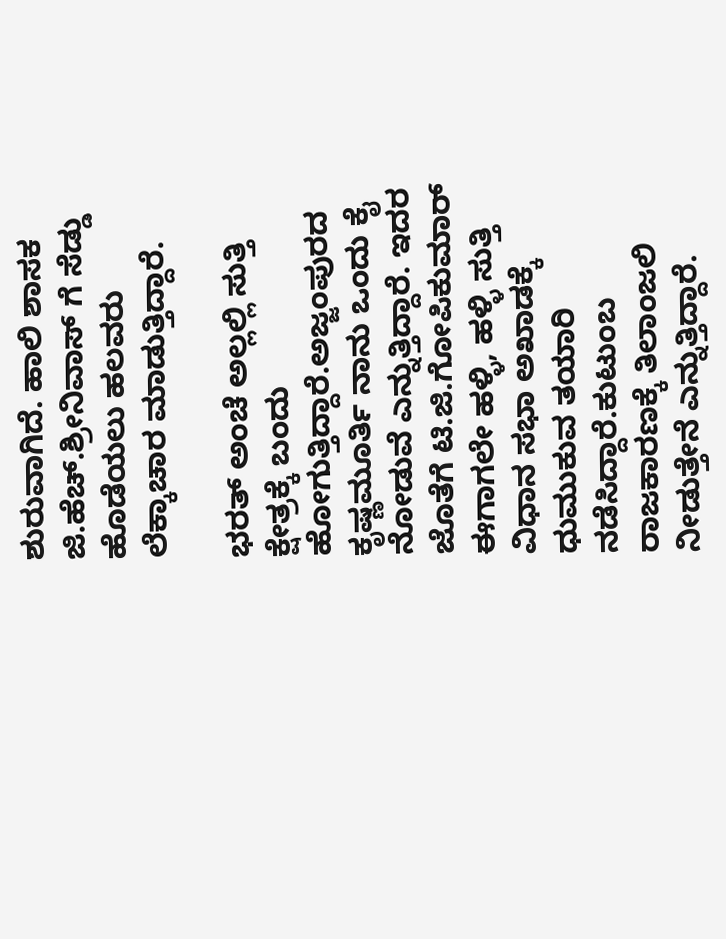ಶುರುವಾಗಿದೆ. ಹಾಲಿ ಶಾಸಕ ಜಿ.ಹೆಚ್.ಶ್ರೀನಿವಾಸ್ ಗೆ ಸೆಡ್ಡು ಹೊಡೆಯಲು ಹಲವರು ಲೆಕ್ಕಾಚಾರ ಮಾಡುತ್ತಿದ್ದಾರೆ.

ಭರತ್ ಅಂಚೆ ಅಲ್ಲಲ್ಲಿ ಸುತ್ತಿ ಕ್ಷೇತ್ರಕ್ಕೆ ಬಂದು ಹೋಗುತ್ತಿದ್ದಾರೆ.ಅಜ್ಜಂಪುರದ ಕೃಷ್ಣಮೂರ್ತಿ ನಾನು ಒಂದು ಕೈ ನೋಡುವೆ ಎನ್ನುತ್ತಿದ್ದಾರೆ. ಇದರ ಜೊತೆಗೆ ಟಿ.ಜಿ.ಗೋಪಿಕುಮಾರ್ ಈಗಾಗಲೇ ಹಳ್ಳಿ, ಹಳ್ಳಿ ಸುತ್ತಿ ವಿಧಾನ ಸಭಾ ಅಖಾಡಕ್ಕೆ ಧುಮುಕುವ ತಯಾರಿ ನಡೆಸಿದ್ದಾರೆ.ಕುಟುಂಬ ರಾಜಕಾರಣಕ್ಕೆ ತಿಲಾಂಜಲಿ ನೀಡುತ್ತೇನೆ ಎನ್ನುತ್ತಿದ್ದಾರೆ.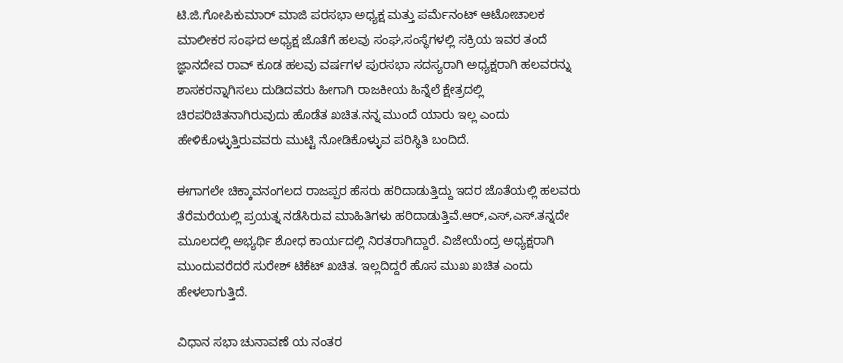ಟಿ.ಜಿ.ಗೋಪಿಕುಮಾರ್ ಮಾಜಿ ಪರಸಭಾ ಅಧ್ಯಕ್ಷ ಮತ್ತು ಪರ್ಮೆನಂಟ್ ಆಟೋಚಾಲಕ ಮಾಲೀಕರ ಸಂಘದ ಅಧ್ಯಕ್ಷ ಜೊತೆಗೆ ಹಲವು ಸಂಘ,ಸಂಸ್ಥೆಗಳಲ್ಲಿ ಸಕ್ರಿಯ ಇವರ ತಂದೆ ಜ್ಞಾನದೇವ ರಾವ್ ಕೂಡ ಹಲವು ವರ್ಷಗಳ ಪುರಸಭಾ ಸದಸ್ಯರಾಗಿ ಅಧ್ಯಕ್ಷರಾಗಿ ಹಲವರನ್ನು ಶಾಸಕರನ್ನಾಗಿಸಲು ದುಡಿದವರು ಹೀಗಾಗಿ ರಾಜಕೀಯ ಹಿನ್ನೆಲೆ ಕ್ಷೇತ್ರದಲ್ಲಿ ಚಿರಪರಿಚಿತನಾಗಿರುವುದು ಹೊಡೆತ ಖಚಿತ.ನನ್ನ ಮುಂದೆ ಯಾರು ಇಲ್ಲ ಎಂದು ಹೇಳಿಕೊಳ್ಳುತ್ತಿರುವವರು ಮುಟ್ಟಿ ನೋಡಿಕೊಳ್ಳುವ ಪರಿಸ್ಥಿತಿ ಬಂದಿದೆ.

ಈಗಾಗಲೇ ಚಿಕ್ಕಾವನಂಗಲದ ರಾಜಪ್ಪರ ಹೆಸರು ಹರಿದಾಡುತ್ತಿದ್ದು ಇದರ ಜೊತೆಯಲ್ಲಿ ಹಲವರು ತೆರೆಮರೆಯಲ್ಲಿ ಪ್ರಯತ್ನ ನಡೆಸಿರುವ ಮಾಹಿತಿಗಳು ಹರಿದಾಡುತ್ತಿವೆ.ಆರ್,ಎಸ್,ಎಸ್.ತನ್ನದೇ ಮೂಲದಲ್ಲಿ ಅಭ್ಯರ್ಥಿ ಶೋಧ ಕಾರ್ಯದಲ್ಲಿ ನಿರತರಾಗಿದ್ದಾರೆ. ವಿಜೇಯೆಂದ್ರ ಅಧ್ಯಕ್ಷರಾಗಿ ಮುಂದುವರೆದರೆ ಸುರೇಶ್ ಟಿಕೆಟ್ ಖಚಿತ. ಇಲ್ಲದಿದ್ದರೆ ಹೊಸ ಮುಖ ಖಚಿತ ಎಂದು ಹೇಳಲಾಗುತ್ತಿದೆ.

ವಿಧಾನ ಸಭಾ ಚುನಾವಣೆ ಯ ನಂತರ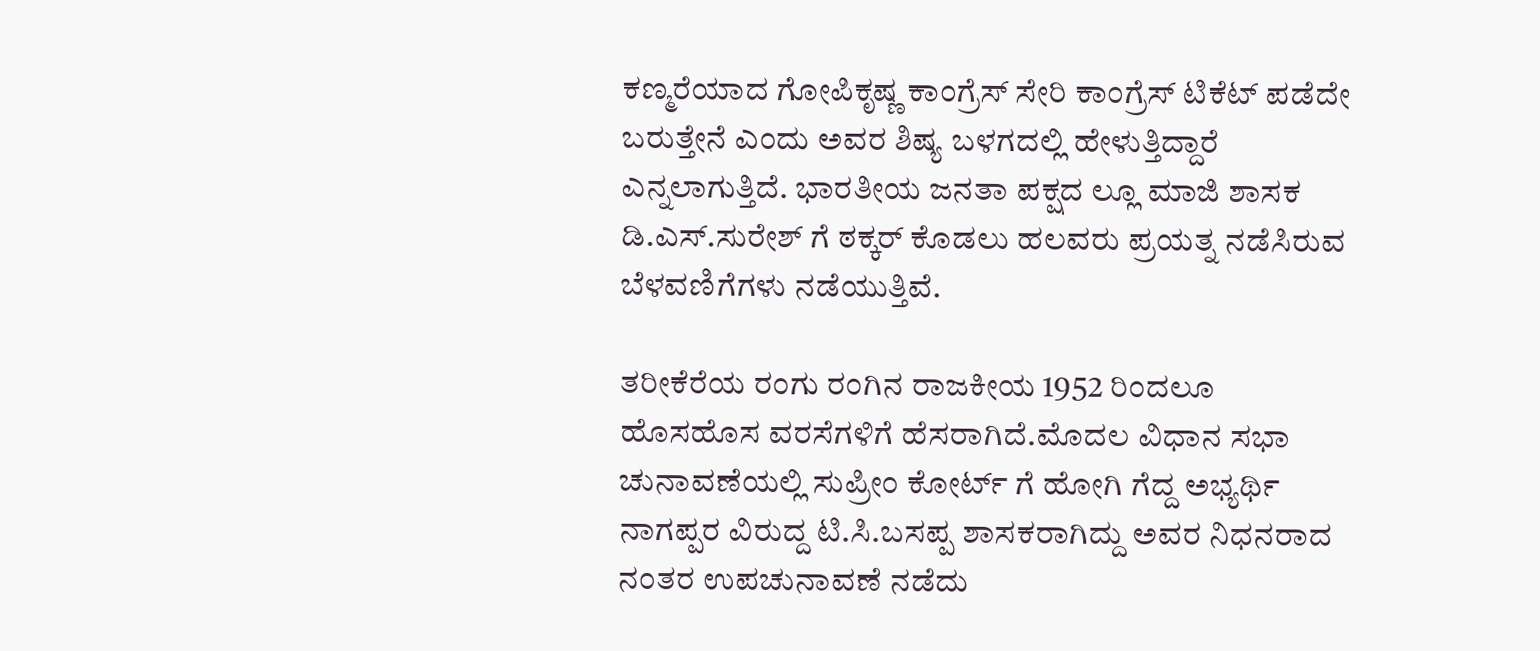ಕಣ್ಮರೆಯಾದ ಗೋಪಿಕೃಷ್ಣ ಕಾಂಗ್ರೆಸ್ ಸೇರಿ ಕಾಂಗ್ರೆಸ್ ಟಿಕೆಟ್ ಪಡೆದೇ ಬರುತ್ತೇನೆ ಎಂದು ಅವರ ಶಿಷ್ಯ ಬಳಗದಲ್ಲಿ ಹೇಳುತ್ತಿದ್ದಾರೆ ಎನ್ನಲಾಗುತ್ತಿದೆ. ಭಾರತೀಯ ಜನತಾ ಪಕ್ಷದ ಲ್ಲೂ ಮಾಜಿ ಶಾಸಕ ಡಿ.ಎಸ್.ಸುರೇಶ್ ಗೆ ಠಕ್ಕರ್ ಕೊಡಲು ಹಲವರು ಪ್ರಯತ್ನ ನಡೆಸಿರುವ ಬೆಳವಣಿಗೆಗಳು ನಡೆಯುತ್ತಿವೆ.

ತರೀಕೆರೆಯ ರಂಗು ರಂಗಿನ ರಾಜಕೀಯ 1952 ರಿಂದಲೂ ಹೊಸಹೊಸ ವರಸೆಗಳಿಗೆ ಹೆಸರಾಗಿದೆ.ಮೊದಲ ವಿಧಾನ ಸಭಾ ಚುನಾವಣೆಯಲ್ಲಿ ಸುಪ್ರೀಂ ಕೋರ್ಟ್ ಗೆ ಹೋಗಿ ಗೆದ್ದ ಅಭ್ಯರ್ಥಿ ನಾಗಪ್ಪರ ವಿರುದ್ದ ಟಿ.ಸಿ.ಬಸಪ್ಪ ಶಾಸಕರಾಗಿದ್ದು ಅವರ ನಿಧನರಾದ ನಂತರ ಉಪಚುನಾವಣೆ ನಡೆದು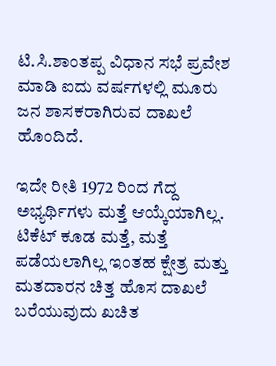ಟಿ.ಸಿ.ಶಾಂತಪ್ಪ ವಿಧಾನ ಸಭೆ ಪ್ರವೇಶ ಮಾಡಿ ಐದು ವರ್ಷಗಳಲ್ಲಿ ಮೂರು ಜನ ಶಾಸಕರಾಗಿರುವ ದಾಖಲೆ ಹೊಂದಿದೆ.

ಇದೇ ರೀತಿ 1972 ರಿಂದ ಗೆದ್ದ ಅಭ್ಯರ್ಥಿಗಳು ಮತ್ತೆ ಆಯ್ಕೆಯಾಗಿಲ್ಲ. ಟಿಕೆಟ್ ಕೂಡ ಮತ್ತೆ, ಮತ್ತೆ ಪಡೆಯಲಾಗಿಲ್ಲ ಇಂತಹ ಕ್ಷೇತ್ರ ಮತ್ತು ಮತದಾರನ ಚಿತ್ತ ಹೊಸ ದಾಖಲೆ ಬರೆಯುವುದು ಖಚಿತ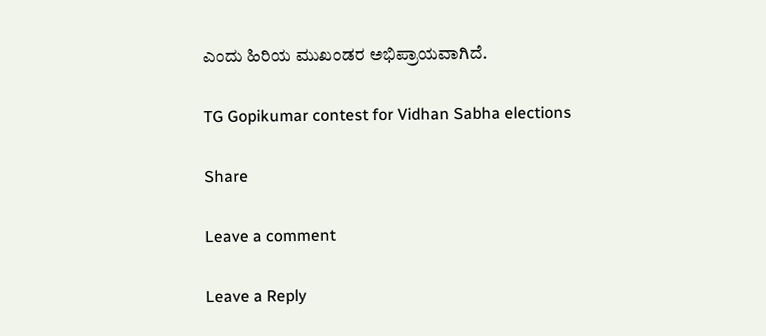ಎಂದು ಹಿರಿಯ ಮುಖಂಡರ ಅಭಿಪ್ರಾಯವಾಗಿದೆ.

TG Gopikumar contest for Vidhan Sabha elections

Share

Leave a comment

Leave a Reply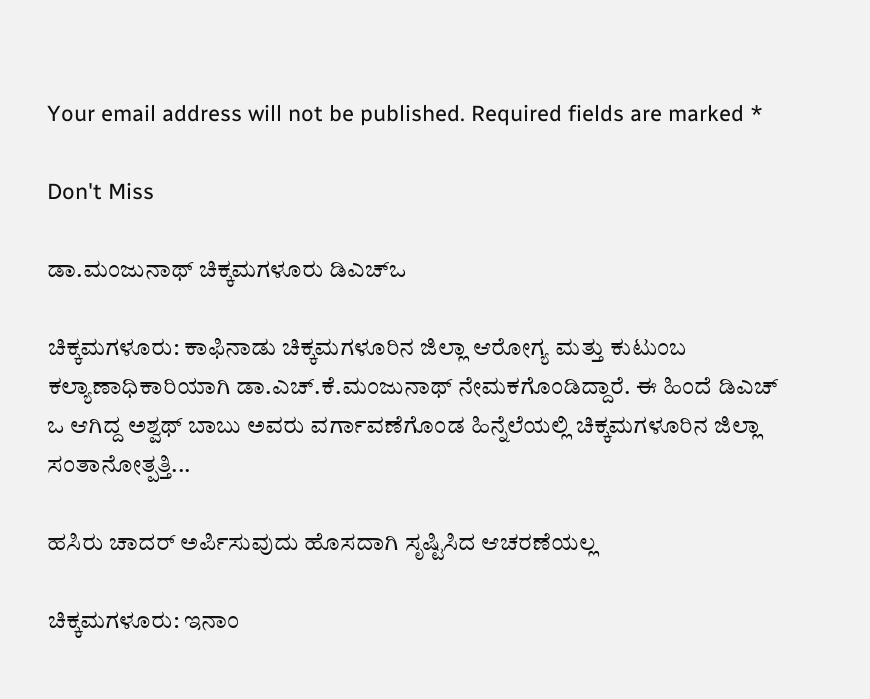Your email address will not be published. Required fields are marked *

Don't Miss

ಡಾ.ಮಂಜುನಾಥ್ ಚಿಕ್ಕ‌ಮಗಳೂರು ಡಿಎಚ್ಒ

ಚಿಕ್ಕಮಗಳೂರು: ಕಾಫಿನಾಡು ಚಿಕ್ಕ‌ಮಗಳೂರಿನ ಜಿಲ್ಲಾ ಆರೋಗ್ಯ ಮತ್ತು ಕುಟುಂಬ ಕಲ್ಯಾಣಾಧಿಕಾರಿಯಾಗಿ ಡಾ.ಎಚ್.ಕೆ.ಮಂಜುನಾಥ್ ನೇಮಕಗೊಂಡಿದ್ದಾರೆ. ಈ ಹಿಂದೆ ಡಿಎಚ್ ಒ ಆಗಿದ್ದ ಅಶ್ವಥ್ ಬಾಬು ಅವರು ವರ್ಗಾವಣೆಗೊಂಡ ಹಿನ್ನೆಲೆಯಲ್ಲಿ ಚಿಕ್ಕಮಗಳೂರಿನ ಜಿಲ್ಲಾ ಸಂತಾನೋತ್ಪತ್ತಿ...

ಹಸಿರು ಚಾದರ್ ಅರ್ಪಿಸುವುದು ಹೊಸದಾಗಿ ಸೃಷ್ಟಿಸಿದ ಆಚರಣೆಯಲ್ಲ

ಚಿಕ್ಕಮಗಳೂರು: ಇನಾಂ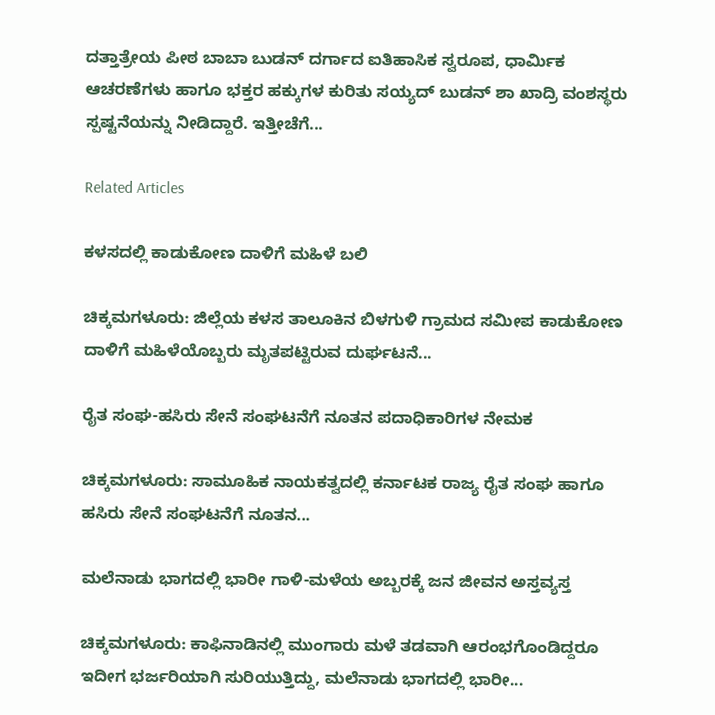ದತ್ತಾತ್ರೇಯ ಪೀಠ ಬಾಬಾ ಬುಡನ್ ದರ್ಗಾದ ಐತಿಹಾಸಿಕ ಸ್ವರೂಪ, ಧಾರ್ಮಿಕ ಆಚರಣೆಗಳು ಹಾಗೂ ಭಕ್ತರ ಹಕ್ಕುಗಳ ಕುರಿತು ಸಯ್ಯದ್ ಬುಡನ್ ಶಾ ಖಾದ್ರಿ ವಂಶಸ್ಥರು ಸ್ಪಷ್ಟನೆಯನ್ನು ನೀಡಿದ್ದಾರೆ. ಇತ್ತೀಚೆಗೆ...

Related Articles

ಕಳಸದಲ್ಲಿ ಕಾಡುಕೋಣ ದಾಳಿಗೆ ಮಹಿಳೆ ಬಲಿ

ಚಿಕ್ಕಮಗಳೂರು: ಜಿಲ್ಲೆಯ ಕಳಸ ತಾಲೂಕಿನ ಬಿಳಗುಳಿ ಗ್ರಾಮದ ಸಮೀಪ ಕಾಡುಕೋಣ ದಾಳಿಗೆ ಮಹಿಳೆಯೊಬ್ಬರು ಮೃತಪಟ್ಟಿರುವ ದುರ್ಘಟನೆ...

ರೈತ ಸಂಘ-ಹಸಿರು ಸೇನೆ ಸಂಘಟನೆಗೆ ನೂತನ ಪದಾಧಿಕಾರಿಗಳ ನೇಮಕ

ಚಿಕ್ಕಮಗಳೂರು: ಸಾಮೂಹಿಕ ನಾಯಕತ್ವದಲ್ಲಿ ಕರ್ನಾಟಕ ರಾಜ್ಯ ರೈತ ಸಂಘ ಹಾಗೂ ಹಸಿರು ಸೇನೆ ಸಂಘಟನೆಗೆ ನೂತನ...

ಮಲೆನಾಡು ಭಾಗದಲ್ಲಿ ಭಾರೀ ಗಾಳಿ-ಮಳೆಯ ಅಬ್ಬರಕ್ಕೆ ಜನ ಜೀವನ ಅಸ್ತವ್ಯಸ್ತ

ಚಿಕ್ಕಮಗಳೂರು: ಕಾಫಿನಾಡಿನಲ್ಲಿ ಮುಂಗಾರು ಮಳೆ ತಡವಾಗಿ ಆರಂಭಗೊಂಡಿದ್ದರೂ ಇದೀಗ ಭರ್ಜರಿಯಾಗಿ ಸುರಿಯುತ್ತಿದ್ದು, ಮಲೆನಾಡು ಭಾಗದಲ್ಲಿ ಭಾರೀ...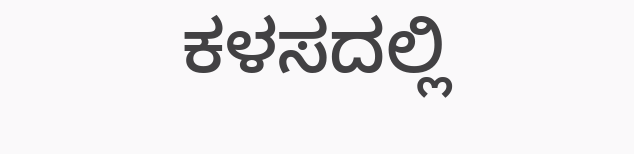ಕಳಸದಲ್ಲಿ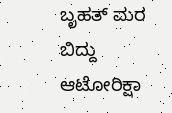ಬೃಹತ್ ಮರ ಬಿದ್ದು ಆಟೋರಿಕ್ಷಾ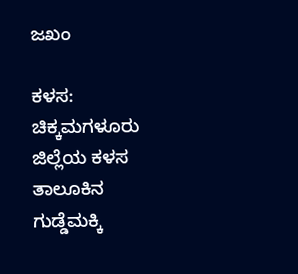ಜಖಂ

ಕಳಸ: ಚಿಕ್ಕಮಗಳೂರು ಜಿಲ್ಲೆಯ ಕಳಸ ತಾಲೂಕಿನ ಗುಡ್ಡೆಮಕ್ಕಿ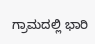ಗ್ರಾಮದಲ್ಲಿ ಭಾರಿ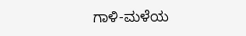ಗಾಳಿ-ಮಳೆಯ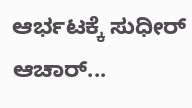ಆರ್ಭಟಕ್ಕೆ ಸುಧೀರ್ ಆಚಾರ್...